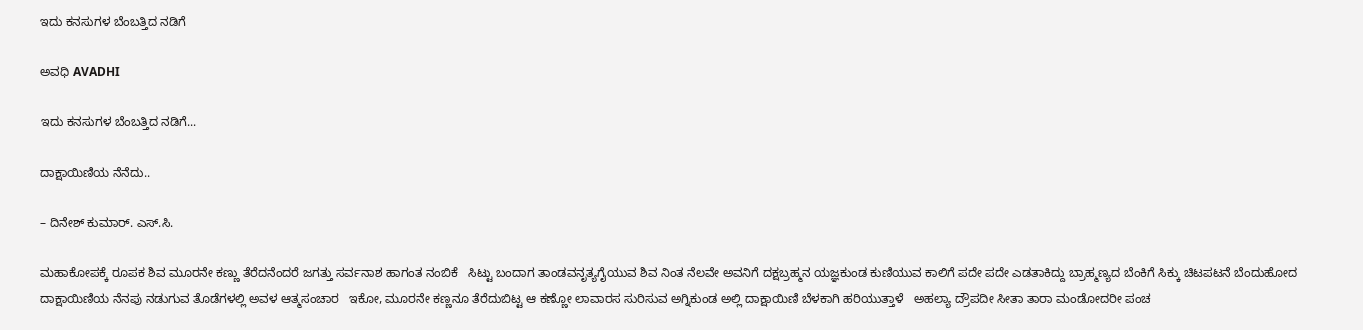ಇದು ಕನಸುಗಳ ಬೆಂಬತ್ತಿದ ನಡಿಗೆ‍

ಅವಧಿ AVADHI

ಇದು ಕನಸುಗಳ ಬೆಂಬತ್ತಿದ ನಡಿಗೆ...

ದಾಕ್ಷಾಯಿಣಿಯ ನೆನೆದು..

– ದಿನೇಶ್ ಕುಮಾರ್. ಎಸ್.ಸಿ.

ಮಹಾಕೋಪಕ್ಕೆ ರೂಪಕ ಶಿವ ಮೂರನೇ ಕಣ್ಣು ತೆರೆದನೆಂದರೆ ಜಗತ್ತು ಸರ್ವನಾಶ ಹಾಗಂತ ನಂಬಿಕೆ   ಸಿಟ್ಟು ಬಂದಾಗ ತಾಂಡವನೃತ್ಯಗೈಯುವ ಶಿವ ನಿಂತ ನೆಲವೇ ಅವನಿಗೆ ದಕ್ಷಬ್ರಹ್ಮನ ಯಜ್ಞಕುಂಡ ಕುಣಿಯುವ ಕಾಲಿಗೆ ಪದೇ ಪದೇ ಎಡತಾಕಿದ್ದು ಬ್ರಾಹ್ಮಣ್ಯದ ಬೆಂಕಿಗೆ ಸಿಕ್ಕು ಚಿಟಪಟನೆ ಬೆಂದುಹೋದ ದಾಕ್ಷಾಯಿಣಿಯ ನೆನಪು ನಡುಗುವ ತೊಡೆಗಳಲ್ಲಿ ಅವಳ ಆತ್ಮಸಂಚಾರ   ಇಕೋ, ಮೂರನೇ ಕಣ್ಣನೂ ತೆರೆದುಬಿಟ್ಟ ಆ ಕಣ್ಣೋ ಲಾವಾರಸ ಸುರಿಸುವ ಅಗ್ನಿಕುಂಡ ಅಲ್ಲಿ ದಾಕ್ಷಾಯಿಣಿ ಬೆಳಕಾಗಿ ಹರಿಯುತ್ತಾಳೆ   ಅಹಲ್ಯಾ ದ್ರೌಪದೀ ಸೀತಾ ತಾರಾ ಮಂಡೋದರೀ ಪಂಚ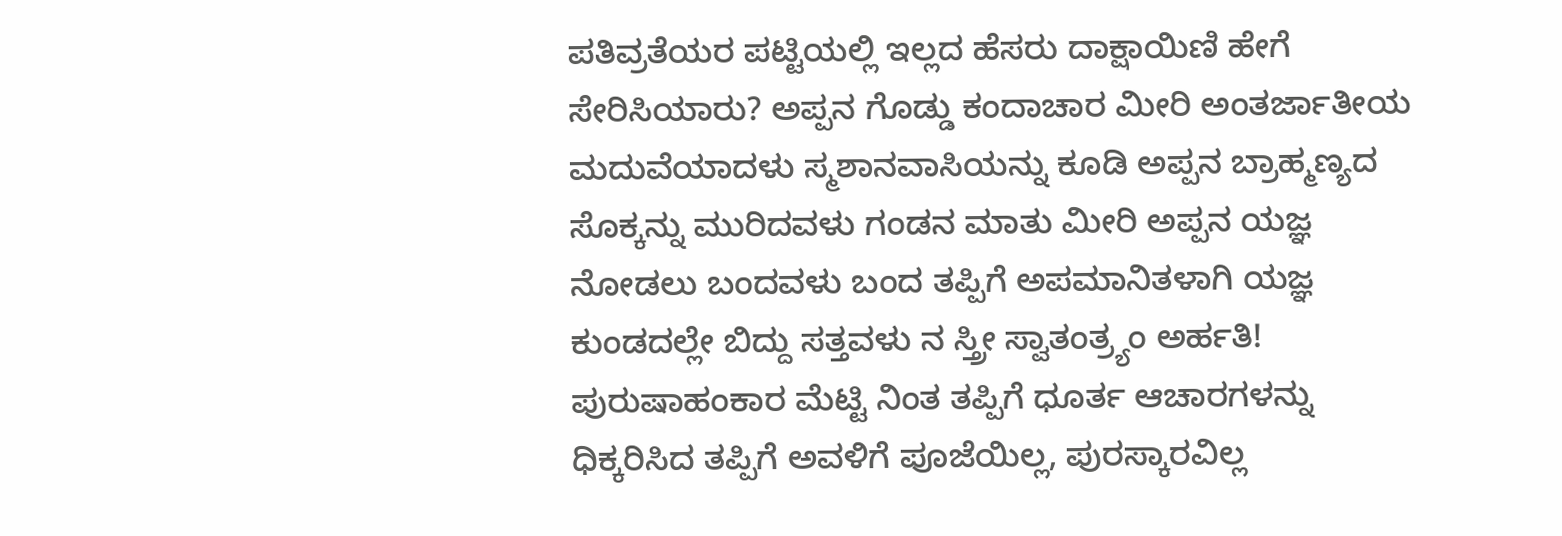ಪತಿವ್ರತೆಯರ ಪಟ್ಟಿಯಲ್ಲಿ ಇಲ್ಲದ ಹೆಸರು ದಾಕ್ಷಾಯಿಣಿ ಹೇಗೆ ಸೇರಿಸಿಯಾರು? ಅಪ್ಪನ ಗೊಡ್ಡು ಕಂದಾಚಾರ ಮೀರಿ ಅಂತರ್ಜಾತೀಯ ಮದುವೆಯಾದಳು ಸ್ಮಶಾನವಾಸಿಯನ್ನು ಕೂಡಿ ಅಪ್ಪನ ಬ್ರಾಹ್ಮಣ್ಯದ ಸೊಕ್ಕನ್ನು ಮುರಿದವಳು ಗಂಡನ ಮಾತು ಮೀರಿ ಅಪ್ಪನ ಯಜ್ಞ ನೋಡಲು ಬಂದವಳು ಬಂದ ತಪ್ಪಿಗೆ ಅಪಮಾನಿತಳಾಗಿ ಯಜ್ಞ ಕುಂಡದಲ್ಲೇ ಬಿದ್ದು ಸತ್ತವಳು ನ ಸ್ತ್ರೀ ಸ್ವಾತಂತ್ರ್ಯಂ ಅರ್ಹತಿ!   ಪುರುಷಾಹಂಕಾರ ಮೆಟ್ಟಿ ನಿಂತ ತಪ್ಪಿಗೆ ಧೂರ್ತ ಆಚಾರಗಳನ್ನು ಧಿಕ್ಕರಿಸಿದ ತಪ್ಪಿಗೆ ಅವಳಿಗೆ ಪೂಜೆಯಿಲ್ಲ, ಪುರಸ್ಕಾರವಿಲ್ಲ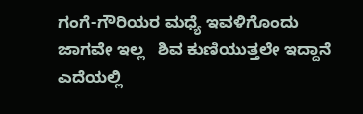ಗಂಗೆ-ಗೌರಿಯರ ಮಧ್ಯೆ ಇವಳಿಗೊಂದು ಜಾಗವೇ ಇಲ್ಲ   ಶಿವ ಕುಣಿಯುತ್ತಲೇ ಇದ್ದಾನೆ ಎದೆಯಲ್ಲಿ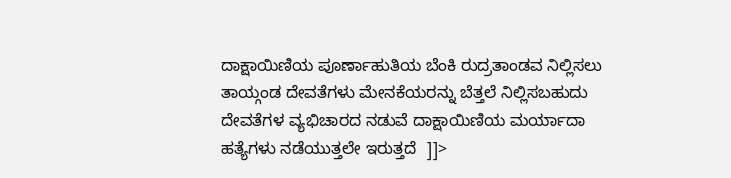ದಾಕ್ಷಾಯಿಣಿಯ ಪೂರ್ಣಾಹುತಿಯ ಬೆಂಕಿ ರುದ್ರತಾಂಡವ ನಿಲ್ಲಿಸಲು ತಾಯ್ಗಂಡ ದೇವತೆಗಳು ಮೇನಕೆಯರನ್ನು ಬೆತ್ತಲೆ ನಿಲ್ಲಿಸಬಹುದು   ದೇವತೆಗಳ ವ್ಯಭಿಚಾರದ ನಡುವೆ ದಾಕ್ಷಾಯಿಣಿಯ ಮರ್ಯಾದಾ ಹತ್ಯೆಗಳು ನಡೆಯುತ್ತಲೇ ಇರುತ್ತದೆ  ]]>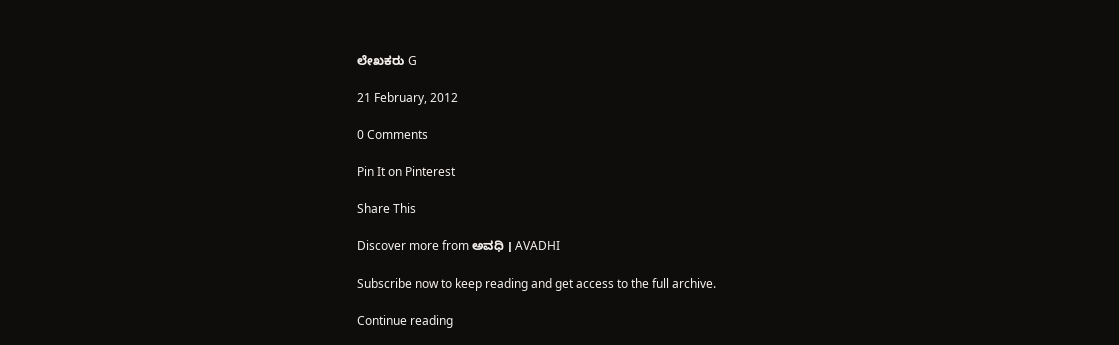ಲೇಖಕರು G

21 February, 2012

0 Comments

Pin It on Pinterest

Share This

Discover more from ಅವಧಿ । AVADHI

Subscribe now to keep reading and get access to the full archive.

Continue reading